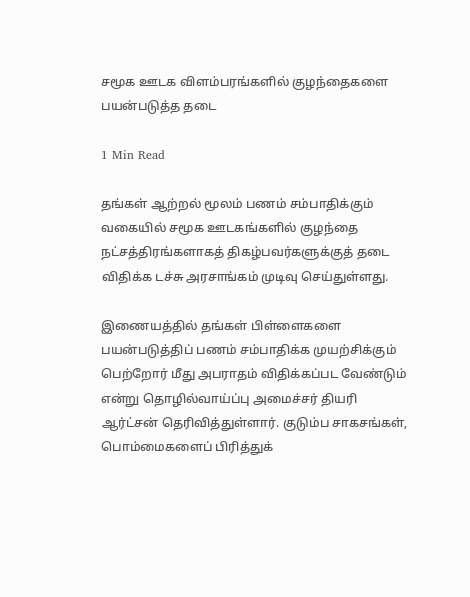சமூக ஊடக விளம்பரங்களில் குழந்தைகளை பயன்படுத்த தடை

1 Min Read

தங்கள் ஆற்றல் மூலம் பணம் சம்பாதிக்கும் வகையில் சமூக ஊடகங்களில் குழந்தை நட்சத்திரங்களாகத் திகழ்பவர்களுக்குத் தடை விதிக்க டச்சு அரசாங்கம் முடிவு செய்துள்ளது.

இணையத்தில் தங்கள் பிள்ளைகளை பயன்படுத்திப் பணம் சம்பாதிக்க முயற்சிக்கும் பெற்றோர் மீது அபராதம் விதிக்கப்பட வேண்டும் என்று தொழில்வாய்ப்பு அமைச்சர் தியரி ஆர்ட்சன் தெரிவித்துள்ளார். குடும்ப சாகசங்கள், பொம்மைகளைப் பிரித்துக்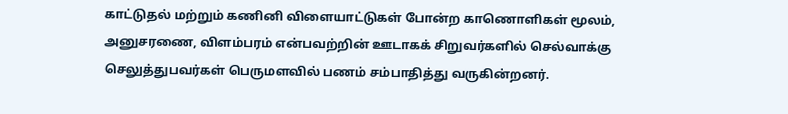காட்டுதல் மற்றும் கணினி விளையாட்டுகள் போன்ற காணொளிகள் மூலம், அனுசரணை, விளம்பரம் என்பவற்றின் ஊடாகக் சிறுவர்களில் செல்வாக்கு செலுத்துபவர்கள் பெருமளவில் பணம் சம்பாதித்து வருகின்றனர்.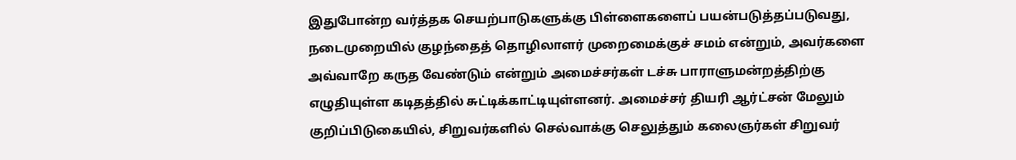இதுபோன்ற வர்த்தக செயற்பாடுகளுக்கு பிள்ளைகளைப் பயன்படுத்தப்படுவது, நடைமுறையில் குழந்தைத் தொழிலாளர் முறைமைக்குச் சமம் என்றும், அவர்களை அவ்வாறே கருத வேண்டும் என்றும் அமைச்சர்கள் டச்சு பாராளுமன்றத்திற்கு எழுதியுள்ள கடிதத்தில் சுட்டிக்காட்டியுள்ளனர். அமைச்சர் தியரி ஆர்ட்சன் மேலும் குறிப்பிடுகையில், சிறுவர்களில் செல்வாக்கு செலுத்தும் கலைஞர்கள் சிறுவர்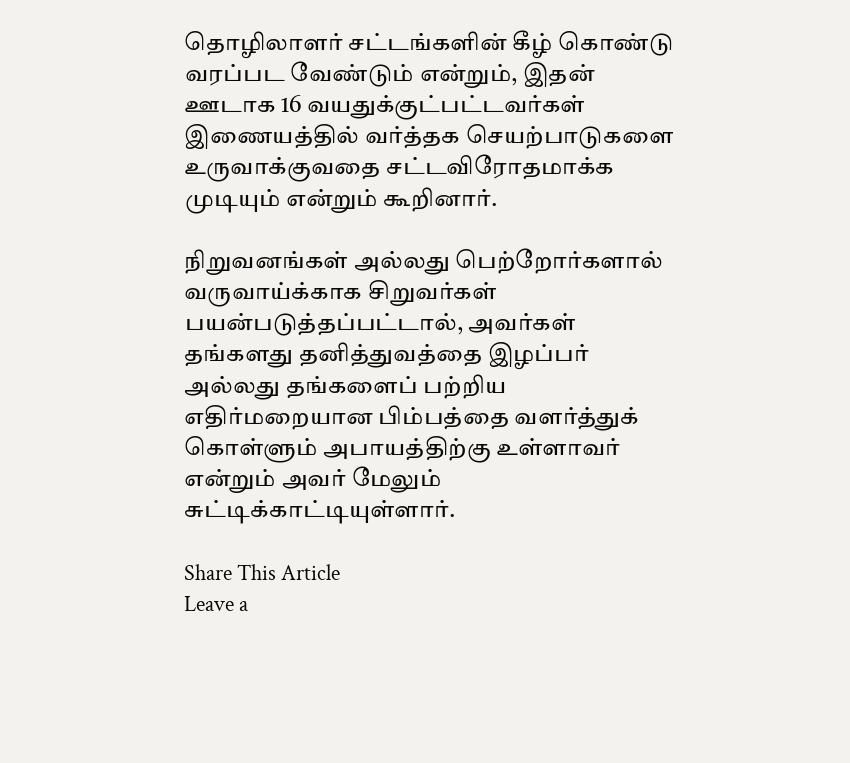தொழிலாளர் சட்டங்களின் கீழ் கொண்டு வரப்பட வேண்டும் என்றும், இதன் ஊடாக 16 வயதுக்குட்பட்டவர்கள் இணையத்தில் வர்த்தக செயற்பாடுகளை உருவாக்குவதை சட்டவிரோதமாக்க முடியும் என்றும் கூறினார்.

நிறுவனங்கள் அல்லது பெற்றோர்களால் வருவாய்க்காக சிறுவர்கள் பயன்படுத்தப்பட்டால், அவர்கள் தங்களது தனித்துவத்தை இழப்பர் அல்லது தங்களைப் பற்றிய எதிர்மறையான பிம்பத்தை வளர்த்துக் கொள்ளும் அபாயத்திற்கு உள்ளாவர் என்றும் அவர் மேலும் சுட்டிக்காட்டியுள்ளார்.

Share This Article
Leave a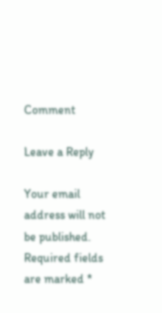Comment

Leave a Reply

Your email address will not be published. Required fields are marked *